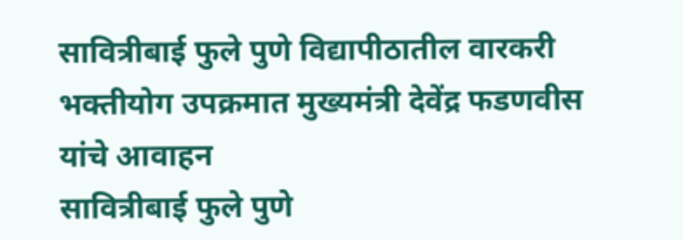सावित्रीबाई फुले पुणे विद्यापीठातील वारकरी भक्तीयोग उपक्रमात मुख्यमंत्री देवेंद्र फडणवीस यांचे आवाहन
सावित्रीबाई फुले पुणे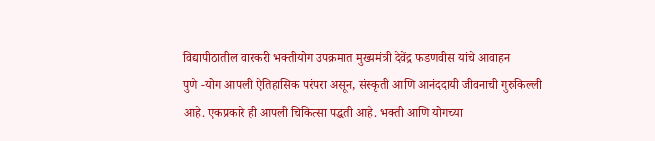विद्यापीठातील वारकरी भक्तीयोग उपक्रमात मुख्यमंत्री देवेंद्र फडणवीस यांचे आवाहन
पुणे -योग आपली ऐतिहासिक परंपरा असून, संस्कृती आणि आनंददायी जीवनाची गुरुकिल्ली आहे. एकप्रकारे ही आपली चिकित्सा पद्धती आहे. भक्ती आणि योगच्या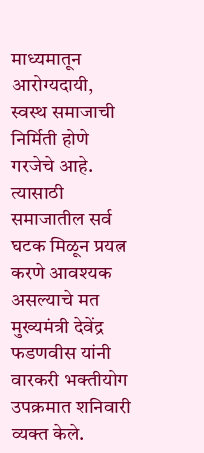माध्यमातून आरोग्यदायी, स्वस्थ समाजाची निर्मिती होणे गरजेचे आहे. त्यासाठी समाजातील सर्व घटक मिळून प्रयत्न करणे आवश्यक असल्याचे मत मुख्यमंत्री देवेंद्र फडणवीस यांनी वारकरी भक्तीयोग उपक्रमात शनिवारी व्यक्त केले.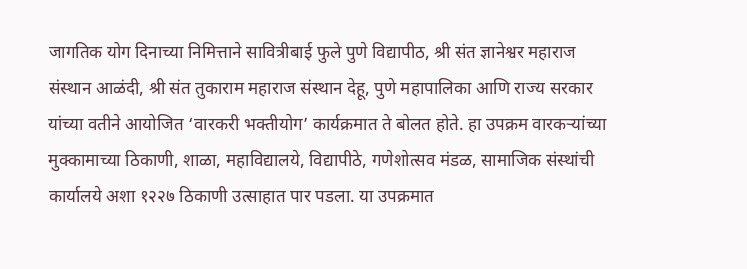जागतिक योग दिनाच्या निमित्ताने सावित्रीबाई फुले पुणे विद्यापीठ, श्री संत ज्ञानेश्वर महाराज संस्थान आळंदी, श्री संत तुकाराम महाराज संस्थान देहू, पुणे महापालिका आणि राज्य सरकार यांच्या वतीने आयोजित ‘वारकरी भक्तीयोग’ कार्यक्रमात ते बोलत होते. हा उपक्रम वारकऱ्यांच्या मुक्कामाच्या ठिकाणी, शाळा, महाविद्यालये, विद्यापीठे, गणेशोत्सव मंडळ, सामाजिक संस्थांची कार्यालये अशा १२२७ ठिकाणी उत्साहात पार पडला. या उपक्रमात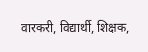वारकरी, विद्यार्थी, शिक्षक,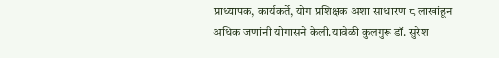प्राध्यापक, कार्यकर्ते, योग प्रशिक्षक अशा साधारण ८ लाखांहून अधिक जणांनी योगासने केली.यावेळी कुलगुरू डॉ. सुरेश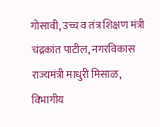गोसावी, उच्च व तंत्र शिक्षण मंत्री चंद्रकांत पाटील, नगरविकास राज्यमंत्री माधुरी मिसाळ, विभागीय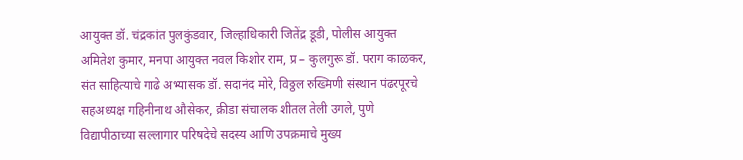आयुक्त डॉ. चंद्रकांत पुलकुंडवार, जिल्हाधिकारी जितेंद्र डूडी, पोलीस आयुक्त अमितेश कुमार, मनपा आयुक्त नवल किशोर राम, प्र – कुलगुरू डॉ. पराग काळकर, संत साहित्याचे गाढे अभ्यासक डॉ. सदानंद मोरे, विठ्ठल रुख्मिणी संस्थान पंढरपूरचे सहअध्यक्ष गहिनीनाथ औसेकर, क्रीडा संचालक शीतल तेली उगले, पुणे विद्यापीठाच्या सल्लागार परिषदेचे सदस्य आणि उपक्रमाचे मुख्य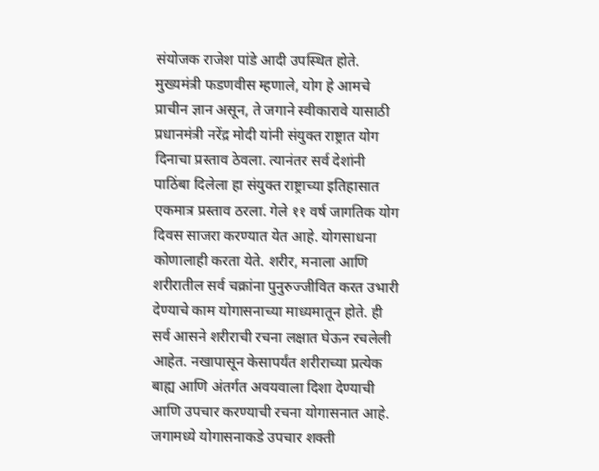संयोजक राजेश पांडे आदी उपस्थित होते.
मुख्यमंत्री फडणवीस म्हणाले, योग हे आमचे प्राचीन ज्ञान असून, ते जगाने स्वीकारावे यासाठी प्रधानमंत्री नरेंद्र मोदी यांनी संयुक्त राष्ट्रात योग दिनाचा प्रस्ताव ठेवला. त्यानंतर सर्व देशांनी पाठिंबा दिलेला हा संयुक्त राष्ट्राच्या इतिहासात एकमात्र प्रस्ताव ठरला. गेले ११ वर्ष जागतिक योग दिवस साजरा करण्यात येत आहे. योगसाधना कोणालाही करता येते. शरीर, मनाला आणि शरीरातील सर्व चक्रांना पुनुरुज्जीवित करत उभारी देण्याचे काम योगासनाच्या माध्यमातून होते. ही सर्व आसने शरीराची रचना लक्षात घेऊन रचलेली आहेत. नखापासून केसापर्यंत शरीराच्या प्रत्येक बाह्य आणि अंतर्गत अवयवाला दिशा देण्याची आणि उपचार करण्याची रचना योगासनात आहे. जगामध्ये योगासनाकडे उपचार शक्ती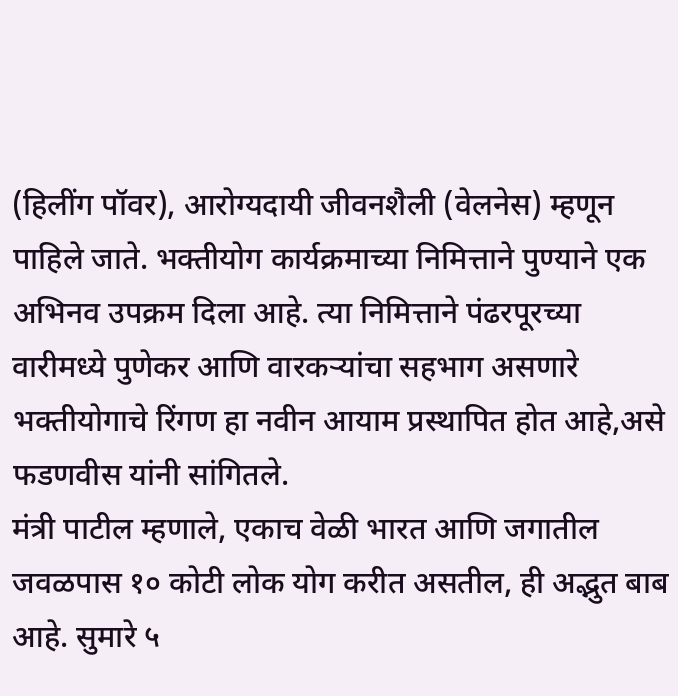(हिलींग पॉवर), आरोग्यदायी जीवनशैली (वेलनेस) म्हणून पाहिले जाते. भक्तीयोग कार्यक्रमाच्या निमित्ताने पुण्याने एक अभिनव उपक्रम दिला आहे. त्या निमित्ताने पंढरपूरच्या वारीमध्ये पुणेकर आणि वारकऱ्यांचा सहभाग असणारे भक्तीयोगाचे रिंगण हा नवीन आयाम प्रस्थापित होत आहे,असे फडणवीस यांनी सांगितले.
मंत्री पाटील म्हणाले, एकाच वेळी भारत आणि जगातील जवळपास १० कोटी लोक योग करीत असतील, ही अद्भुत बाब आहे. सुमारे ५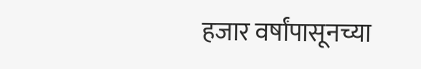हजार वर्षांपासूनच्या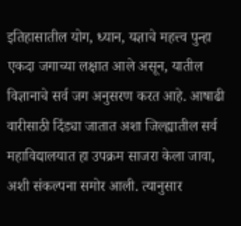इतिहासातील योग, ध्यान, यज्ञाचे महत्त्व पुन्हा एकदा जगाच्या लक्षात आले असून, यातील विज्ञानाचे सर्व जग अनुसरण करत आहे. आषाढी वारीसाठी दिंड्या जातात अशा जिल्ह्यातील सर्व महाविद्यालयात हा उपक्रम साजरा केला जावा, अशी संकल्पना समोर आली. त्यानुसार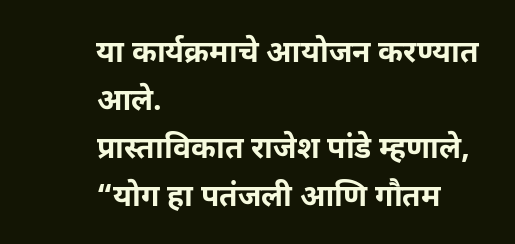या कार्यक्रमाचे आयोजन करण्यात आले.
प्रास्ताविकात राजेश पांडे म्हणाले, “योग हा पतंजली आणि गौतम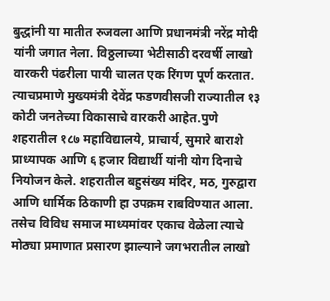बुद्धांनी या मातीत रुजवला आणि प्रधानमंत्री नरेंद्र मोदी यांनी जगात नेला. विठ्ठलाच्या भेटीसाठी दरवर्षी लाखो वारकरी पंढरीला पायी चालत एक रिंगण पूर्ण करतात. त्याचप्रमाणे मुख्यमंत्री देवेंद्र फडणवीसजी राज्यातील १३ कोटी जनतेच्या विकासाचे वारकरी आहेत.पुणे शहरातील १८७ महाविद्यालये, प्राचार्य, सुमारे बाराशे प्राध्यापक आणि ६ हजार विद्यार्थी यांनी योग दिनाचे नियोजन केले. शहरातील बहुसंख्य मंदिर, मठ, गुरुद्वारा आणि धार्मिक ठिकाणी हा उपक्रम राबविण्यात आला. तसेच विविध समाज माध्यमांवर एकाच वेळेला त्याचे मोठ्या प्रमाणात प्रसारण झाल्याने जगभरातील लाखो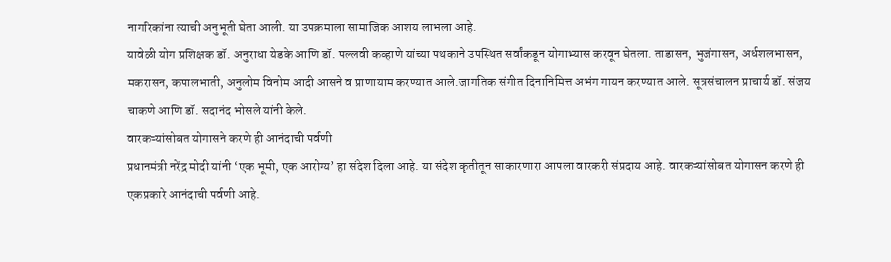नागरिकांना त्याची अनुभूती घेता आली. या उपक्रमाला सामाजिक आशय लाभला आहे.
यावेळी योग प्रशिक्षक डॉ. अनुराधा येडके आणि डॉ. पल्लवी कव्हाणे यांच्या पथकाने उपस्थित सर्वांकडून योगाभ्यास करवून घेतला. ताडासन, भुजंगासन, अर्धशलभासन, मकरासन, कपालभाती, अनुलोम विनोम आदी आसने व प्राणायाम करण्यात आले.जागतिक संगीत दिनानिमित्त अभंग गायन करण्यात आले. सूत्रसंचालन प्राचार्य डॉ. संजय चाकणे आणि डॉ. सदानंद भोसले यांनी केले.
वारकऱ्यांसोबत योगासने करणे ही आनंदाची पर्वणी
प्रधानमंत्री नरेंद्र मोदी यांनी ‘एक भूमी, एक आरोग्य’ हा संदेश दिला आहे. या संदेश कृतीतून साकारणारा आपला वारकरी संप्रदाय आहे. वारकऱ्यांसोबत योगासन करणे ही एकप्रकारे आनंदाची पर्वणी आहे.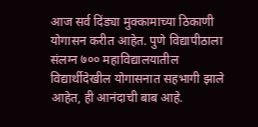आज सर्व दिंड्या मुक्कामाच्या ठिकाणी योगासन करीत आहेत. पुणे विद्यापीठाला संलग्न ७०० महाविद्यालयातील विद्यार्थीदेखील योगासनात सहभागी झाले आहेत, ही आनंदाची बाब आहे.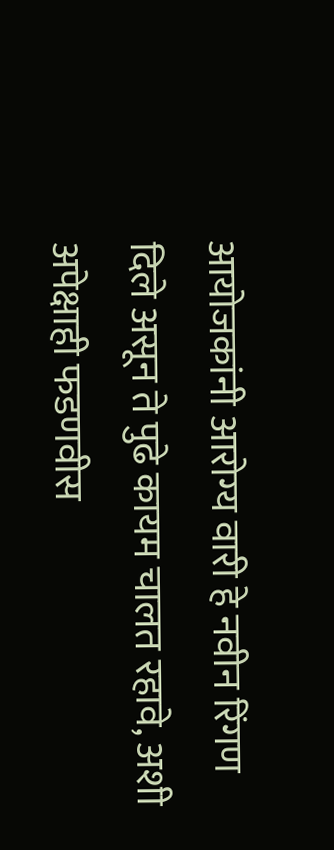आयोजकांनी आरोग्य वारी हे नवीन रिंगण दिले असून ते पुढे कायम चालत रहावे, अशी अपेक्षाही फडणवीस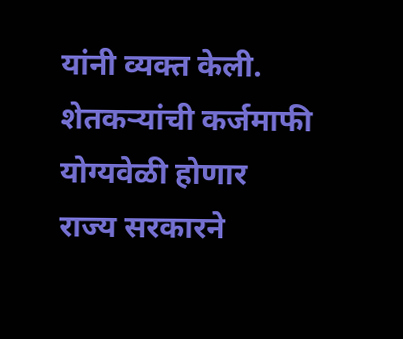यांनी व्यक्त केली.
शेतकऱ्यांची कर्जमाफी योग्यवेळी होणार
राज्य सरकारने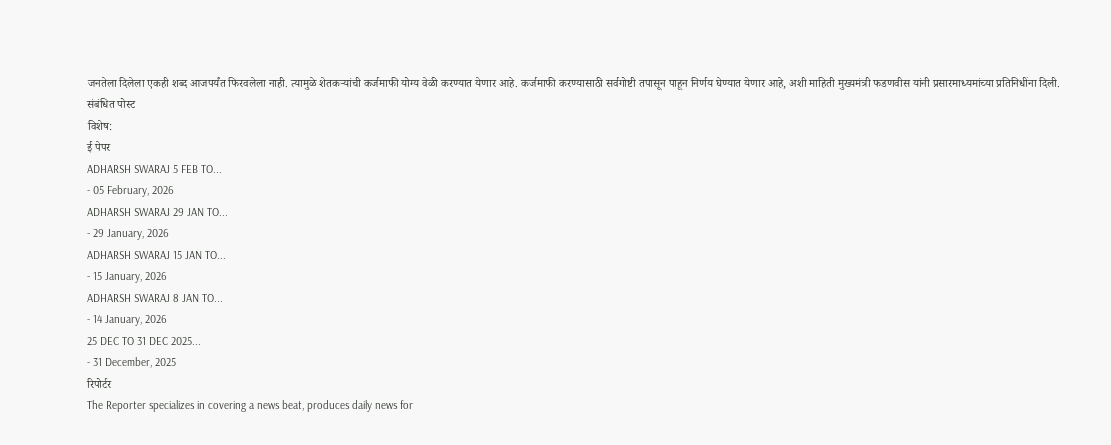जनतेला दिलेला एकही शब्द आजपर्यंत फिरवलेला नाही. त्यामुळे शेतकऱ्यांची कर्जमाफी योग्य वेळी करण्यात येणार आहे. कर्जमाफी करण्यासाठी सर्वगोष्टी तपासून पाहून निर्णय घेण्यात येणार आहे, अशी माहिती मुख्यमंत्री फडणवीस यांनी प्रसारमाध्यमांच्या प्रतिनिधींना दिली.
संबंधित पोस्ट
विशेष:
ई पेपर
ADHARSH SWARAJ 5 FEB TO...
- 05 February, 2026
ADHARSH SWARAJ 29 JAN TO...
- 29 January, 2026
ADHARSH SWARAJ 15 JAN TO...
- 15 January, 2026
ADHARSH SWARAJ 8 JAN TO...
- 14 January, 2026
25 DEC TO 31 DEC 2025...
- 31 December, 2025
रिपोर्टर
The Reporter specializes in covering a news beat, produces daily news for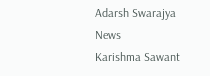Adarsh Swarajya News
Karishma Sawant